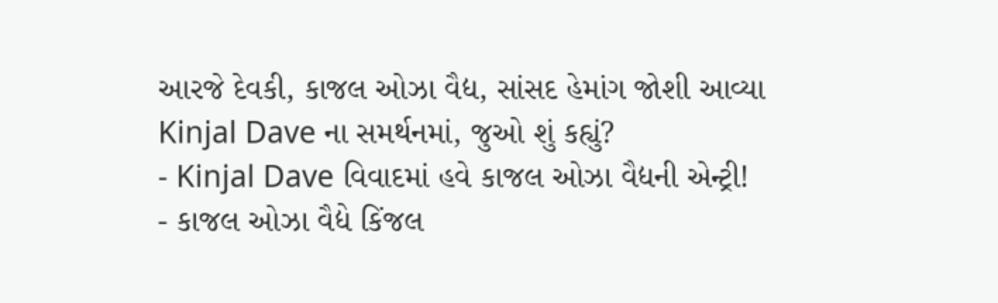આરજે દેવકી, કાજલ ઓઝા વૈદ્ય, સાંસદ હેમાંગ જોશી આવ્યા Kinjal Dave ના સમર્થનમાં, જુઓ શું કહ્યું?
- Kinjal Dave વિવાદમાં હવે કાજલ ઓઝા વૈદ્યની એન્ટ્રી!
- કાજલ ઓઝા વૈદ્યે કિંજલ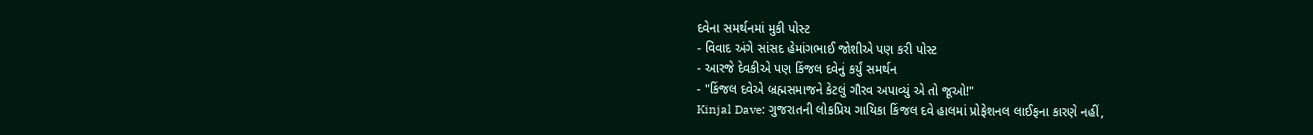દવેના સમર્થનમાં મુકી પોસ્ટ
- વિવાદ અંગે સાંસદ હેમાંગભાઈ જોશીએ પણ કરી પોસ્ટ
- આરજે દેવકીએ પણ કિંજલ દવેનું કર્યું સમર્થન
- "કિંજલ દવેએ બ્રહ્મસમાજને કેટલું ગૌરવ અપાવ્યું એ તો જૂઓ!"
Kinjal Dave: ગુજરાતની લોકપ્રિય ગાયિકા કિંજલ દવે હાલમાં પ્રોફેશનલ લાઈફના કારણે નહીં,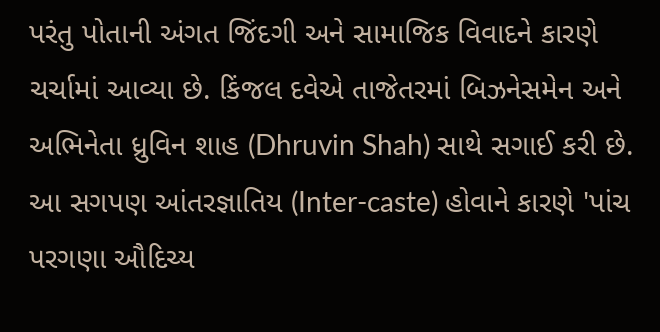પરંતુ પોતાની અંગત જિંદગી અને સામાજિક વિવાદને કારણે ચર્ચામાં આવ્યા છે. કિંજલ દવેએ તાજેતરમાં બિઝનેસમેન અને અભિનેતા ધ્રુવિન શાહ (Dhruvin Shah) સાથે સગાઈ કરી છે. આ સગપણ આંતરજ્ઞાતિય (Inter-caste) હોવાને કારણે 'પાંચ પરગણા ઔદિચ્ય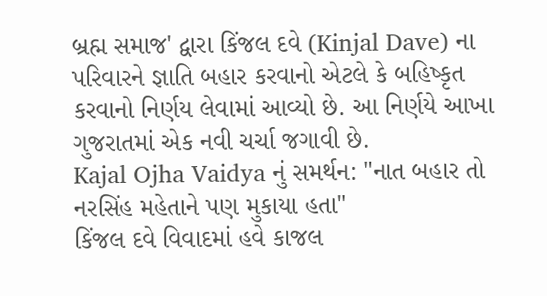બ્રહ્મ સમાજ' દ્વારા કિંજલ દવે (Kinjal Dave) ના પરિવારને જ્ઞાતિ બહાર કરવાનો એટલે કે બહિષ્કૃત કરવાનો નિર્ણય લેવામાં આવ્યો છે. આ નિર્ણયે આખા ગુજરાતમાં એક નવી ચર્ચા જગાવી છે.
Kajal Ojha Vaidya નું સમર્થન: "નાત બહાર તો નરસિંહ મહેતાને પણ મુકાયા હતા"
કિંજલ દવે વિવાદમાં હવે કાજલ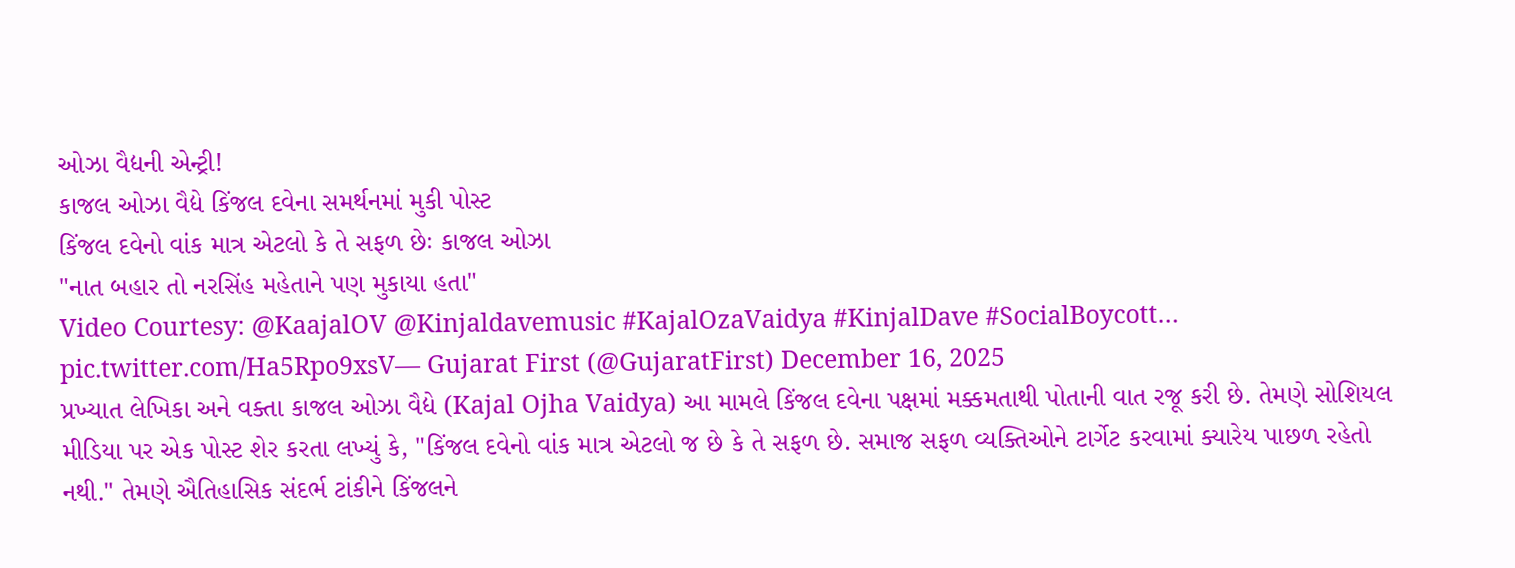ઓઝા વૈદ્યની એન્ટ્રી!
કાજલ ઓઝા વૈદ્યે કિંજલ દવેના સમર્થનમાં મુકી પોસ્ટ
કિંજલ દવેનો વાંક માત્ર એટલો કે તે સફળ છેઃ કાજલ ઓઝા
"નાત બહાર તો નરસિંહ મહેતાને પણ મુકાયા હતા"
Video Courtesy: @KaajalOV @Kinjaldavemusic #KajalOzaVaidya #KinjalDave #SocialBoycott… pic.twitter.com/Ha5Rpo9xsV— Gujarat First (@GujaratFirst) December 16, 2025
પ્રખ્યાત લેખિકા અને વક્તા કાજલ ઓઝા વૈદ્યે (Kajal Ojha Vaidya) આ મામલે કિંજલ દવેના પક્ષમાં મક્કમતાથી પોતાની વાત રજૂ કરી છે. તેમણે સોશિયલ મીડિયા પર એક પોસ્ટ શેર કરતા લખ્યું કે, "કિંજલ દવેનો વાંક માત્ર એટલો જ છે કે તે સફળ છે. સમાજ સફળ વ્યક્તિઓને ટાર્ગેટ કરવામાં ક્યારેય પાછળ રહેતો નથી." તેમણે ઐતિહાસિક સંદર્ભ ટાંકીને કિંજલને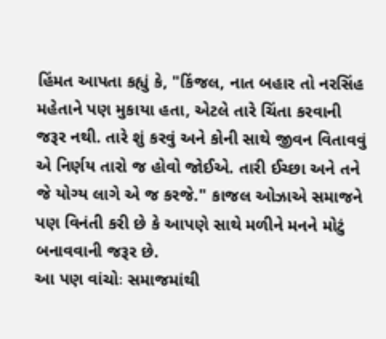હિંમત આપતા કહ્યું કે, "કિંજલ, નાત બહાર તો નરસિંહ મહેતાને પણ મુકાયા હતા, એટલે તારે ચિંતા કરવાની જરૂર નથી. તારે શું કરવું અને કોની સાથે જીવન વિતાવવું એ નિર્ણય તારો જ હોવો જોઈએ. તારી ઈચ્છા અને તને જે યોગ્ય લાગે એ જ કરજે." કાજલ ઓઝાએ સમાજને પણ વિનંતી કરી છે કે આપણે સાથે મળીને મનને મોટું બનાવવાની જરૂર છે.
આ પણ વાંચોઃ સમાજમાંથી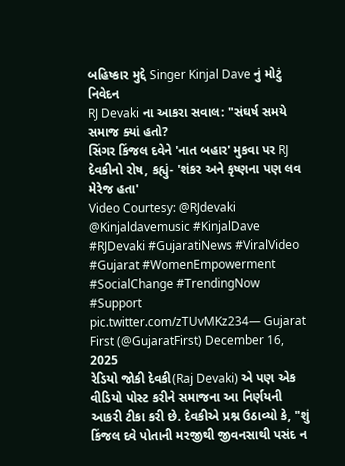બહિષ્કાર મુદ્દે Singer Kinjal Dave નું મોટું નિવેદન
RJ Devaki ના આકરા સવાલ: "સંઘર્ષ સમયે સમાજ ક્યાં હતો?
સિંગર કિંજલ દવેને 'નાત બહાર' મુકવા પર RJ દેવકીનો રોષ, કહ્યું- 'શંકર અને કૃષ્ણના પણ લવ મેરેજ હતા'
Video Courtesy: @RJdevaki @Kinjaldavemusic #KinjalDave #RJDevaki #GujaratiNews #ViralVideo #Gujarat #WomenEmpowerment #SocialChange #TrendingNow #Support pic.twitter.com/zTUvMKz234— Gujarat First (@GujaratFirst) December 16, 2025
રેડિયો જોકી દેવકી(Raj Devaki) એ પણ એક વીડિયો પોસ્ટ કરીને સમાજના આ નિર્ણયની આકરી ટીકા કરી છે. દેવકીએ પ્રશ્ન ઉઠાવ્યો કે, "શું કિંજલ દવે પોતાની મરજીથી જીવનસાથી પસંદ ન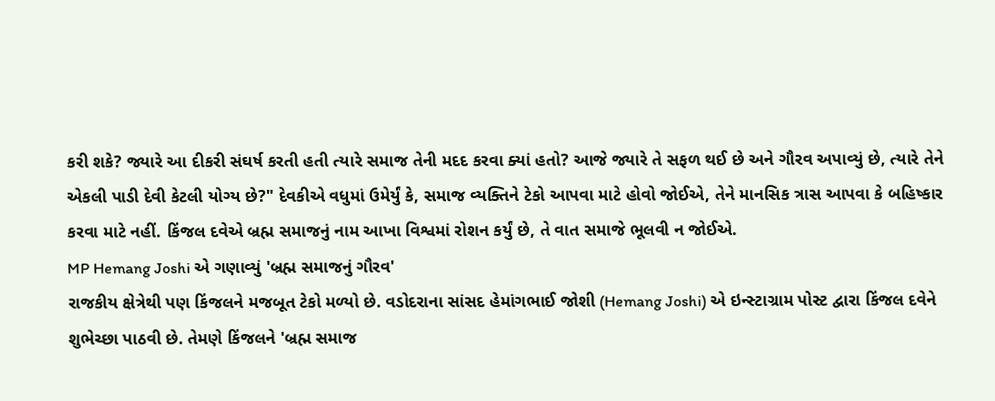કરી શકે? જ્યારે આ દીકરી સંઘર્ષ કરતી હતી ત્યારે સમાજ તેની મદદ કરવા ક્યાં હતો? આજે જ્યારે તે સફળ થઈ છે અને ગૌરવ અપાવ્યું છે, ત્યારે તેને એકલી પાડી દેવી કેટલી યોગ્ય છે?" દેવકીએ વધુમાં ઉમેર્યું કે, સમાજ વ્યક્તિને ટેકો આપવા માટે હોવો જોઈએ, તેને માનસિક ત્રાસ આપવા કે બહિષ્કાર કરવા માટે નહીં. કિંજલ દવેએ બ્રહ્મ સમાજનું નામ આખા વિશ્વમાં રોશન કર્યું છે, તે વાત સમાજે ભૂલવી ન જોઈએ.
MP Hemang Joshi એ ગણાવ્યું 'બ્રહ્મ સમાજનું ગૌરવ'
રાજકીય ક્ષેત્રેથી પણ કિંજલને મજબૂત ટેકો મળ્યો છે. વડોદરાના સાંસદ હેમાંગભાઈ જોશી (Hemang Joshi) એ ઇન્સ્ટાગ્રામ પોસ્ટ દ્વારા કિંજલ દવેને શુભેચ્છા પાઠવી છે. તેમણે કિંજલને 'બ્રહ્મ સમાજ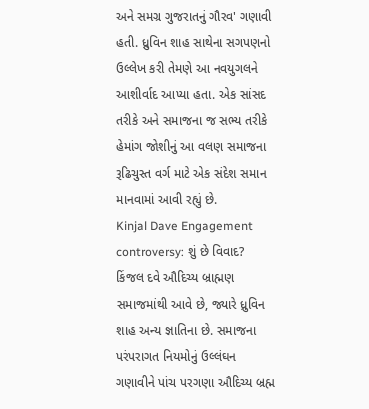અને સમગ્ર ગુજરાતનું ગૌરવ' ગણાવી હતી. ધ્રુવિન શાહ સાથેના સગપણનો ઉલ્લેખ કરી તેમણે આ નવયુગલને આશીર્વાદ આપ્યા હતા. એક સાંસદ તરીકે અને સમાજના જ સભ્ય તરીકે હેમાંગ જોશીનું આ વલણ સમાજના રૂઢિચુસ્ત વર્ગ માટે એક સંદેશ સમાન માનવામાં આવી રહ્યું છે.
Kinjal Dave Engagement controversy: શું છે વિવાદ?
કિંજલ દવે ઔદિચ્ય બ્રાહ્મણ સમાજમાંથી આવે છે, જ્યારે ધ્રુવિન શાહ અન્ય જ્ઞાતિના છે. સમાજના પરંપરાગત નિયમોનું ઉલ્લંઘન ગણાવીને પાંચ પરગણા ઔદિચ્ય બ્રહ્મ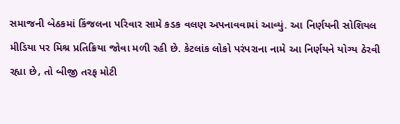સમાજની બેઠકમાં કિંજલના પરિવાર સામે કડક વલણ અપનાવવામાં આવ્યું. આ નિર્ણયની સોશિયલ મીડિયા પર મિશ્ર પ્રતિક્રિયા જોવા મળી રહી છે. કેટલાંક લોકો પરંપરાના નામે આ નિર્ણયને યોગ્ય ઠેરવી રહ્યા છે, તો બીજી તરફ મોટી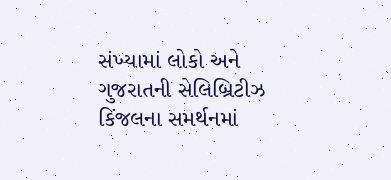સંખ્યામાં લોકો અને ગુજરાતની સેલિબ્રિટીઝ કિંજલના સમર્થનમાં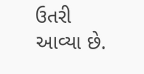ઉતરી આવ્યા છે.